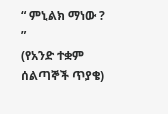“ ምኒልክ ማነው ? ”
(የአንድ ተቋም ሰልጣኞች ጥያቄ)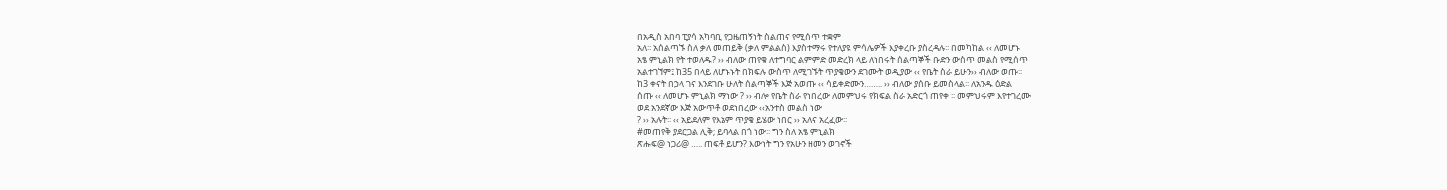በአዲስ አበባ ፒያሳ አካባቢ የጋዜጠኝነት ስልጠና የሚሰጥ ተቋም
አለ፡፡ አሰልጣኙ ስለ ቃለ መጠይቅ (ቃለ ምልልስ) እያስተማሩ የተለያዩ ምሳሌዎች እያቀረቡ ያስረዳሉ፡፡ በመካከል ‹‹ ለመሆኑ
አፄ ምኒልክ የት ተወለዱ? ›› ብለው ጠየቁ ለተግባር ልምምድ መድረክ ላይ ለነበሩት ሰልጣኞች ቡድን ውስጥ መልስ የሚሰጥ
አልተገኘም፤ ከ35 በላይ ለሆኑኑት በክፍሉ ውስጥ ለሚገኙት ጥያቄውን ደገሙት ወዲያው ‹‹ የቤት ስራ ይሁን›› ብለው ወጡ፡፡
ከ3 ቀናት በኃላ ገና እንደገቡ ሁለት ሰልጣኞች እጅ አወጡ ‹‹ ሳይቀድሙን…….. ›› ብለው ያሰቡ ይመስላል፡፡ ለአንዱ ዕድል
ሰጡ ‹‹ ለመሆኑ ምኒልክ ማነው ? ›› ብሎ የቤት ስራ የነበረው ለመምህሩ የክፍል ስራ አድርጎ ጠየቀ ፡፡ መምህሩም እየተገረሙ
ወደ አንደኛው እጅ አውጥቶ ወደነበረው ‹‹አንተስ መልስ ነው
? ›› አሉት፡፡ ‹‹ አይደለም የእኔም ጥያቄ ይሄው ነበር ›› አለና አረፈው፡፡
#መጠየቅ ያደርጋል ሊቅ; ይባላል በጎ ነው፡፡ ግን ስለ አፄ ምኒልክ
ጽሑፍ@ ነጋሪ@ ….. ጠፍቶ ይሆን? እውነት ግን የአሁን ዘመን ወገኖች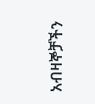አብዛኞቻችን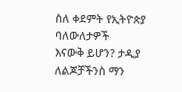ስለ ቀደምት የኢትዮጵያ ባለውለታዎች
እናውቅ ይሆን? ታዲያ ለልጆቻችንስ ማን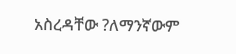አስረዳቸው ?ለማንኛውም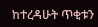ከተረዳሁት ጥቂቱን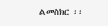ልመስክር ፡፡